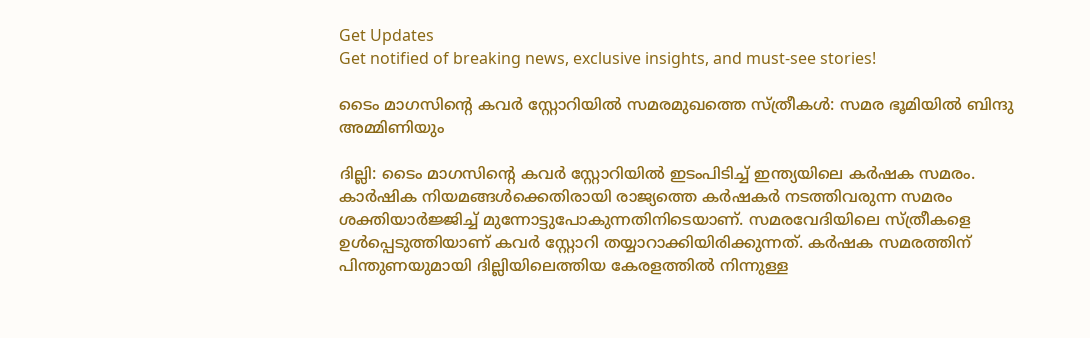Get Updates
Get notified of breaking news, exclusive insights, and must-see stories!

ടൈം മാഗസിന്റെ കവർ സ്റ്റോറിയിൽ സമരമുഖത്തെ സ്ത്രീകൾ: സമര ഭൂമിയിൽ ബിന്ദു അമ്മിണിയും

ദില്ലി: ടൈം മാഗസിന്റെ കവര്‍ സ്റ്റോറിയില്‍ ഇടംപിടിച്ച് ഇന്ത്യയിലെ കര്‍ഷക സമരം. കാർഷിക നിയമങ്ങള്‍ക്കെതിരായി രാജ്യത്തെ കർഷകർ നടത്തിവരുന്ന സമരം ശക്തിയാർജ്ജിച്ച് മുന്നോട്ടുപോകുന്നതിനിടെയാണ്. സമരവേദിയിലെ സ്ത്രീകളെ ഉള്‍പ്പെടുത്തിയാണ് കവര്‍ സ്റ്റോറി തയ്യാറാക്കിയിരിക്കുന്നത്. കർഷക സമരത്തിന് പിന്തുണയുമായി ദില്ലിയിലെത്തിയ കേരളത്തിൽ നിന്നുള്ള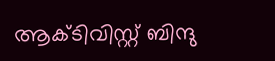ആക്ടിവിസ്റ്റ് ബിന്ദു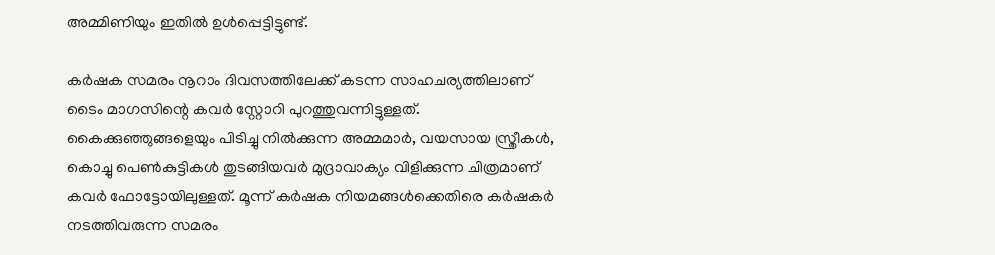അമ്മിണിയും ഇതിൽ ഉൾപ്പെട്ടിട്ടുണ്ട്.

കര്‍ഷക സമരം നൂറാം ദിവസത്തിലേക്ക് കടന്ന സാഹചര്യത്തിലാണ് ടൈം മാഗസിന്റെ കവര്‍ സ്റ്റോറി പുറത്തുവന്നിട്ടുള്ളത്. കൈക്കുഞ്ഞുങ്ങളെയും പിടിച്ചു നില്‍ക്കുന്ന അമ്മമാര്‍, വയസായ സ്ത്രീകള്‍, കൊച്ചു പെണ്‍കുട്ടികള്‍ തുടങ്ങിയവര്‍ മുദ്രാവാക്യം വിളിക്കുന്ന ചിത്രമാണ് കവര്‍ ഫോട്ടോയിലുള്ളത്. മൂന്ന് കർഷക നിയമങ്ങൾക്കെതിരെ കർഷകർ നടത്തിവരുന്ന സമരം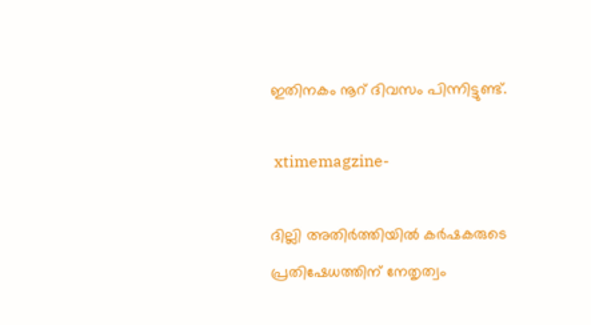ഇതിനകം നൂറ് ദിവസം പിന്നിട്ടുണ്ട്.

 xtimemagzine-

ദില്ലി അതിർത്തിയിൽ കർഷകരുടെ പ്രതിഷേധത്തിന് നേതൃത്വം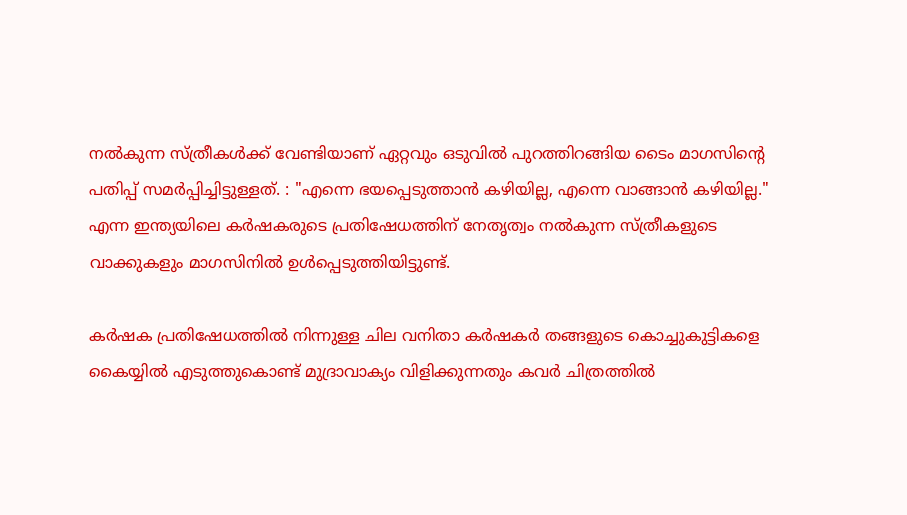നൽകുന്ന സ്ത്രീകൾക്ക് വേണ്ടിയാണ് ഏറ്റവും ഒടുവിൽ പുറത്തിറങ്ങിയ ടൈം മാഗസിന്റെ പതിപ്പ് സമർപ്പിച്ചിട്ടുള്ളത്. : "എന്നെ ഭയപ്പെടുത്താൻ കഴിയില്ല, എന്നെ വാങ്ങാൻ കഴിയില്ല." എന്ന ഇന്ത്യയിലെ കർഷകരുടെ പ്രതിഷേധത്തിന് നേതൃത്വം നൽകുന്ന സ്ത്രീകളുടെ വാക്കുകളും മാഗസിനിൽ ഉള്‍പ്പെടുത്തിയിട്ടുണ്ട്.

കർഷക പ്രതിഷേധത്തിൽ നിന്നുള്ള ചില വനിതാ കർഷകർ തങ്ങളുടെ കൊച്ചുകുട്ടികളെ കൈയ്യിൽ എടുത്തുകൊണ്ട് മുദ്രാവാക്യം വിളിക്കുന്നതും കവർ ചിത്രത്തിൽ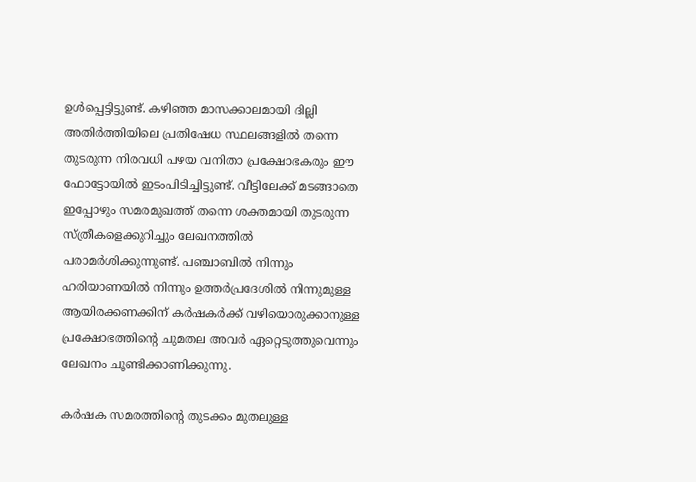ഉള്‍പ്പെട്ടിട്ടുണ്ട്. കഴിഞ്ഞ മാസക്കാലമായി ദില്ലി അതിർത്തിയിലെ പ്രതിഷേധ സ്ഥലങ്ങളിൽ തന്നെ തുടരുന്ന നിരവധി പഴയ വനിതാ പ്രക്ഷോഭകരും ഈ ഫോട്ടോയിൽ ഇടംപിടിച്ചിട്ടുണ്ട്. വീട്ടിലേക്ക് മടങ്ങാതെ ഇപ്പോഴും സമരമുഖത്ത് തന്നെ ശക്തമായി തുടരുന്ന സ്ത്രീകളെക്കുറിച്ചും ലേഖനത്തില്‍ പരാമർശിക്കുന്നുണ്ട്. പഞ്ചാബിൽ നിന്നും ഹരിയാണയിൽ നിന്നും ഉത്തർപ്രദേശിൽ നിന്നുമുള്ള ആയിരക്കണക്കിന് കർഷകർക്ക് വഴിയൊരുക്കാനുള്ള പ്രക്ഷോഭത്തിന്‍റെ ചുമതല അവർ ഏറ്റെടുത്തുവെന്നും ലേഖനം ചൂണ്ടിക്കാണിക്കുന്നു.

കര്‍ഷക സമരത്തിന്‍റെ തുടക്കം മുതലുള്ള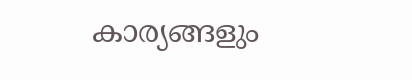കാര്യങ്ങളും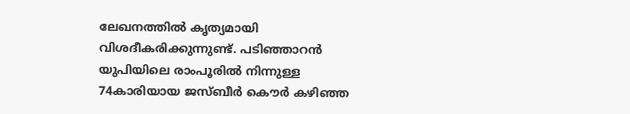ലേഖനത്തില്‍ കൃത്യമായി വിശദീകരിക്കുന്നുണ്ട്. പടിഞ്ഞാറന്‍ യുപിയിലെ രാംപൂരില്‍ നിന്നുള്ള 74കാരിയായ ജസ്ബീര്‍ കൌര്‍ കഴിഞ്ഞ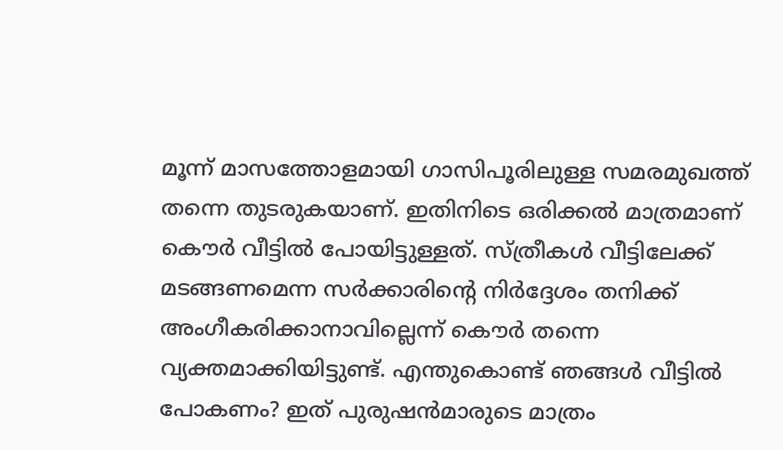മൂന്ന് മാസത്തോളമായി ഗാസിപൂരിലുള്ള സമരമുഖത്ത് തന്നെ തുടരുകയാണ്. ഇതിനിടെ ഒരിക്കൽ മാത്രമാണ് കൌര്‍ വീട്ടില്‍ പോയിട്ടുള്ളത്. സ്ത്രീകള്‍ വീട്ടിലേക്ക് മടങ്ങണമെന്ന സര്‍ക്കാരിന്‍റെ നിര്‍ദ്ദേശം തനിക്ക് അംഗീകരിക്കാനാവില്ലെന്ന് കൌർ തന്നെ വ്യക്തമാക്കിയിട്ടുണ്ട്. എന്തുകൊണ്ട് ഞങ്ങള്‍ വീട്ടില്‍ പോകണം? ഇത് പുരുഷന്‍മാരുടെ മാത്രം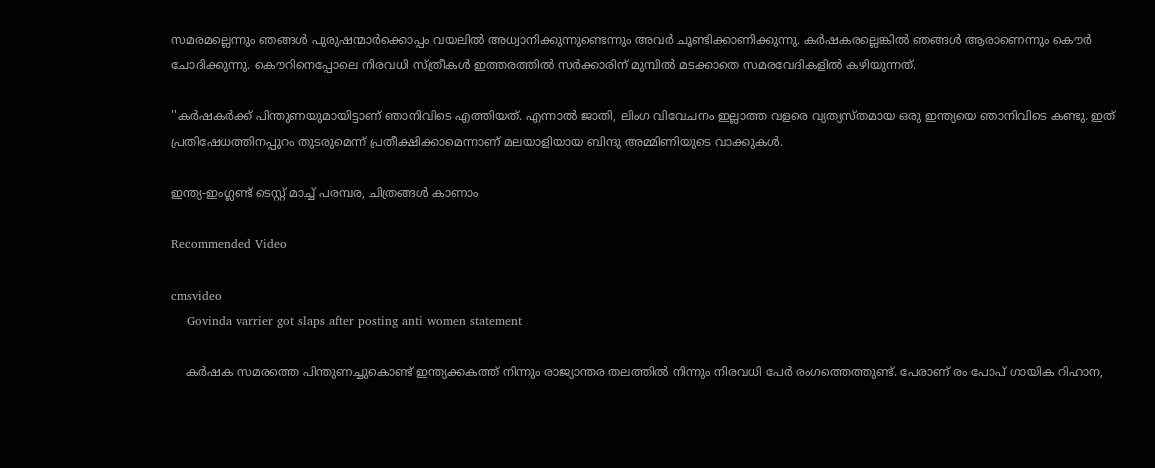സമരമല്ലെന്നും ഞങ്ങൾ പുരുഷന്മാർക്കൊപ്പം വയലിൽ അധ്വാനിക്കുന്നുണ്ടെന്നും അവർ ചൂണ്ടിക്കാണിക്കുന്നു. കർഷകരല്ലെങ്കിൽ ഞങ്ങൾ ആരാണെന്നും കൌര്‍ ചോദിക്കുന്നു. കൌറിനെപ്പോലെ നിരവധി സ്ത്രീകള്‍ ഇത്തരത്തിൽ സർക്കാരിന് മുമ്പിൽ മടക്കാതെ സമരവേദികളിൽ കഴിയുന്നത്.

''കര്‍ഷകര്‍ക്ക് പിന്തുണയുമായിട്ടാണ് ഞാനിവിടെ എത്തിയത്. എന്നാൽ ജാതി, ലിംഗ വിവേചനം ഇല്ലാത്ത വളരെ വ്യത്യസ്തമായ ഒരു ഇന്ത്യയെ ഞാനിവിടെ കണ്ടു. ഇത് പ്രതിഷേധത്തിനപ്പുറം തുടരുമെന്ന് പ്രതീക്ഷിക്കാമെന്നാണ് മലയാളിയായ ബിന്ദു അമ്മിണിയുടെ വാക്കുകള്‍.

ഇന്ത്യ-ഇംഗ്ലണ്ട് ടെസ്റ്റ് മാച്ച് പരമ്പര, ചിത്രങ്ങള്‍ കാണാം

Recommended Video

cmsvideo
    Govinda varrier got slaps after posting anti women statement

    കര്‍ഷക സമരത്തെ പിന്തുണച്ചുകൊണ്ട് ഇന്ത്യക്കകത്ത് നിന്നും രാജ്യാന്തര തലത്തിൽ നിന്നും നിരവധി പേർ രംഗത്തെത്തുണ്ട്. പേരാണ് രം പോപ് ഗായിക റിഹാന,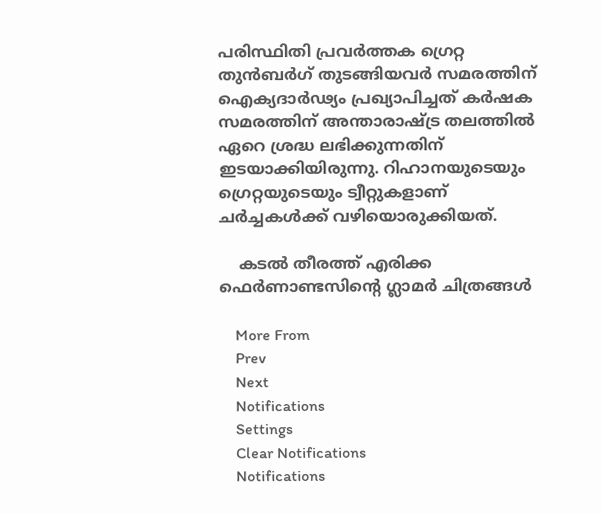പരിസ്ഥിതി പ്രവര്‍ത്തക ഗ്രെറ്റ തുന്‍ബര്‍ഗ് തുടങ്ങിയവര്‍ സമരത്തിന് ഐക്യദാര്‍ഢ്യം പ്രഖ്യാപിച്ചത് കർഷക സമരത്തിന് അന്താരാഷ്ട്ര തലത്തിൽ ഏറെ ശ്രദ്ധ ലഭിക്കുന്നതിന് ഇടയാക്കിയിരുന്നു. റിഹാനയുടെയും ഗ്രെറ്റയുടെയും ട്വീറ്റുകളാണ് ചര്‍ച്ചകള്‍ക്ക് വഴിയൊരുക്കിയത്.

    കടല്‍ തീരത്ത് എരിക്ക ഫെര്‍ണാണ്ടസിന്റെ ഗ്ലാമര്‍ ചിത്രങ്ങള്‍

    More From
    Prev
    Next
    Notifications
    Settings
    Clear Notifications
    Notifications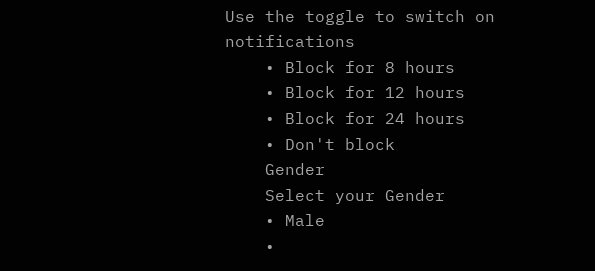Use the toggle to switch on notifications
    • Block for 8 hours
    • Block for 12 hours
    • Block for 24 hours
    • Don't block
    Gender
    Select your Gender
    • Male
    •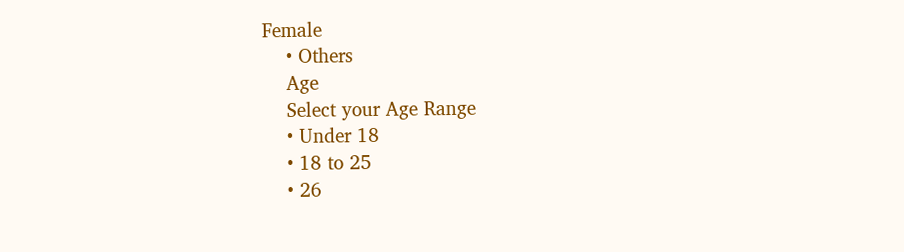Female
    • Others
    Age
    Select your Age Range
    • Under 18
    • 18 to 25
    • 26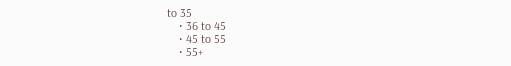to 35
    • 36 to 45
    • 45 to 55
    • 55+